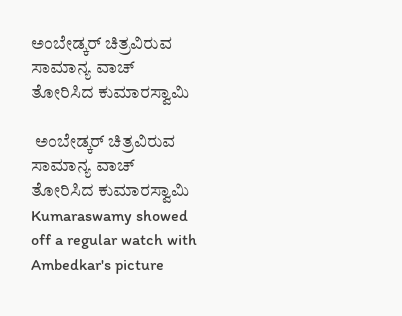ಅಂಬೇಡ್ಕರ್ ಚಿತ್ರವಿರುವ ಸಾಮಾನ್ಯ ವಾಚ್ ತೋರಿಸಿದ ಕುಮಾರಸ್ವಾಮಿ

 ಅಂಬೇಡ್ಕರ್ ಚಿತ್ರವಿರುವ ಸಾಮಾನ್ಯ ವಾಚ್ ತೋರಿಸಿದ ಕುಮಾರಸ್ವಾಮಿ   Kumaraswamy showed off a regular watch with Ambedkar's picture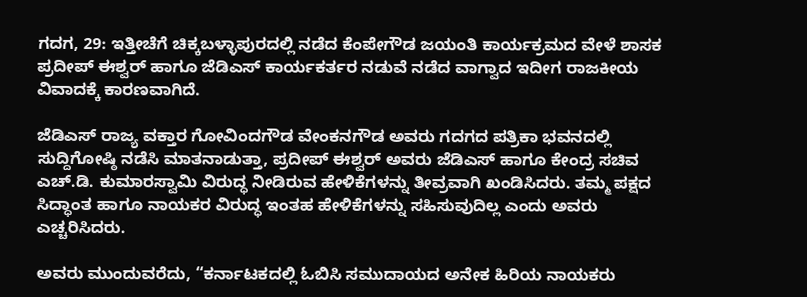ಗದಗ, 29: ಇತ್ತೀಚೆಗೆ ಚಿಕ್ಕಬಳ್ಳಾಪುರದಲ್ಲಿ ನಡೆದ ಕೆಂಪೇಗೌಡ ಜಯಂತಿ ಕಾರ್ಯಕ್ರಮದ ವೇಳೆ ಶಾಸಕ ಪ್ರದೀಪ್ ಈಶ್ವರ್ ಹಾಗೂ ಜೆಡಿಎಸ್ ಕಾರ್ಯಕರ್ತರ ನಡುವೆ ನಡೆದ ವಾಗ್ವಾದ ಇದೀಗ ರಾಜಕೀಯ ವಿವಾದಕ್ಕೆ ಕಾರಣವಾಗಿದೆ.

ಜೆಡಿಎಸ್ ರಾಜ್ಯ ವಕ್ತಾರ ಗೋವಿಂದಗೌಡ ವೇಂಕನಗೌಡ ಅವರು ಗದಗದ ಪತ್ರಿಕಾ ಭವನದಲ್ಲಿ ಸುದ್ದಿಗೋಷ್ಠಿ ನಡೆಸಿ ಮಾತನಾಡುತ್ತಾ, ಪ್ರದೀಪ್ ಈಶ್ವರ್ ಅವರು ಜೆಡಿಎಸ್ ಹಾಗೂ ಕೇಂದ್ರ ಸಚಿವ ಎಚ್‌.ಡಿ. ಕುಮಾರಸ್ವಾಮಿ ವಿರುದ್ಧ ನೀಡಿರುವ ಹೇಳಿಕೆಗಳನ್ನು ತೀವ್ರವಾಗಿ ಖಂಡಿಸಿದರು. ತಮ್ಮ ಪಕ್ಷದ ಸಿದ್ಧಾಂತ ಹಾಗೂ ನಾಯಕರ ವಿರುದ್ಧ ಇಂತಹ ಹೇಳಿಕೆಗಳನ್ನು ಸಹಿಸುವುದಿಲ್ಲ ಎಂದು ಅವರು ಎಚ್ಚರಿಸಿದರು.

ಅವರು ಮುಂದುವರೆದು, “ಕರ್ನಾಟಕದಲ್ಲಿ ಓಬಿಸಿ ಸಮುದಾಯದ ಅನೇಕ ಹಿರಿಯ ನಾಯಕರು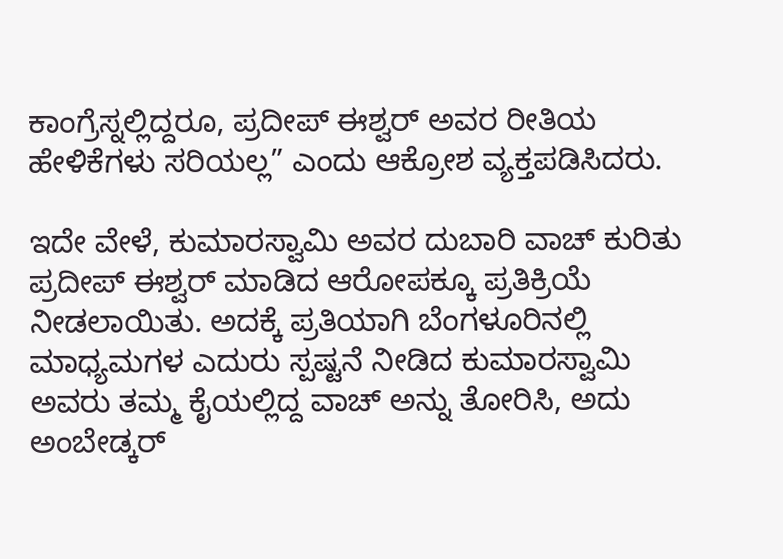ಕಾಂಗ್ರೆಸ್ನಲ್ಲಿದ್ದರೂ, ಪ್ರದೀಪ್ ಈಶ್ವರ್ ಅವರ ರೀತಿಯ ಹೇಳಿಕೆಗಳು ಸರಿಯಲ್ಲ” ಎಂದು ಆಕ್ರೋಶ ವ್ಯಕ್ತಪಡಿಸಿದರು.

ಇದೇ ವೇಳೆ, ಕುಮಾರಸ್ವಾಮಿ ಅವರ ದುಬಾರಿ ವಾಚ್ ಕುರಿತು ಪ್ರದೀಪ್ ಈಶ್ವರ್ ಮಾಡಿದ ಆರೋಪಕ್ಕೂ ಪ್ರತಿಕ್ರಿಯೆ ನೀಡಲಾಯಿತು. ಅದಕ್ಕೆ ಪ್ರತಿಯಾಗಿ ಬೆಂಗಳೂರಿನಲ್ಲಿ ಮಾಧ್ಯಮಗಳ ಎದುರು ಸ್ಪಷ್ಟನೆ ನೀಡಿದ ಕುಮಾರಸ್ವಾಮಿ ಅವರು ತಮ್ಮ ಕೈಯಲ್ಲಿದ್ದ ವಾಚ್ ಅನ್ನು ತೋರಿಸಿ, ಅದು ಅಂಬೇಡ್ಕರ್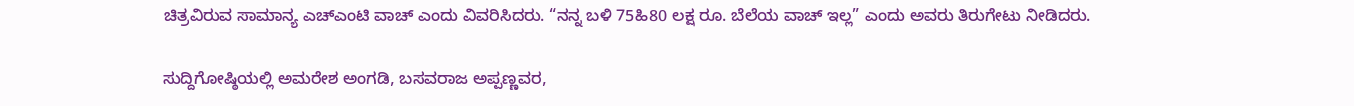ಚಿತ್ರವಿರುವ ಸಾಮಾನ್ಯ ಎಚ್‌ಎಂಟಿ ವಾಚ್ ಎಂದು ವಿವರಿಸಿದರು. “ನನ್ನ ಬಳಿ 75ಹಿ80 ಲಕ್ಷ ರೂ. ಬೆಲೆಯ ವಾಚ್ ಇಲ್ಲ” ಎಂದು ಅವರು ತಿರುಗೇಟು ನೀಡಿದರು.

ಸುದ್ದಿಗೋಷ್ಠಿಯಲ್ಲಿ ಅಮರೇಶ ಅಂಗಡಿ, ಬಸವರಾಜ ಅಪ್ಪಣ್ಣವರ,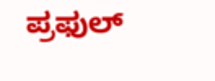ಪ್ರಫುಲ್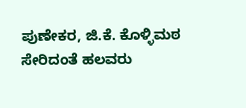ಪುಣೇಕರ, ಜಿ.ಕೆ. ಕೊಳ್ಳಿಮಠ ಸೇರಿದಂತೆ ಹಲವರು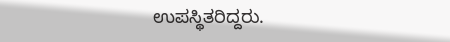ಉಪಸ್ಥಿತರಿದ್ದರು.